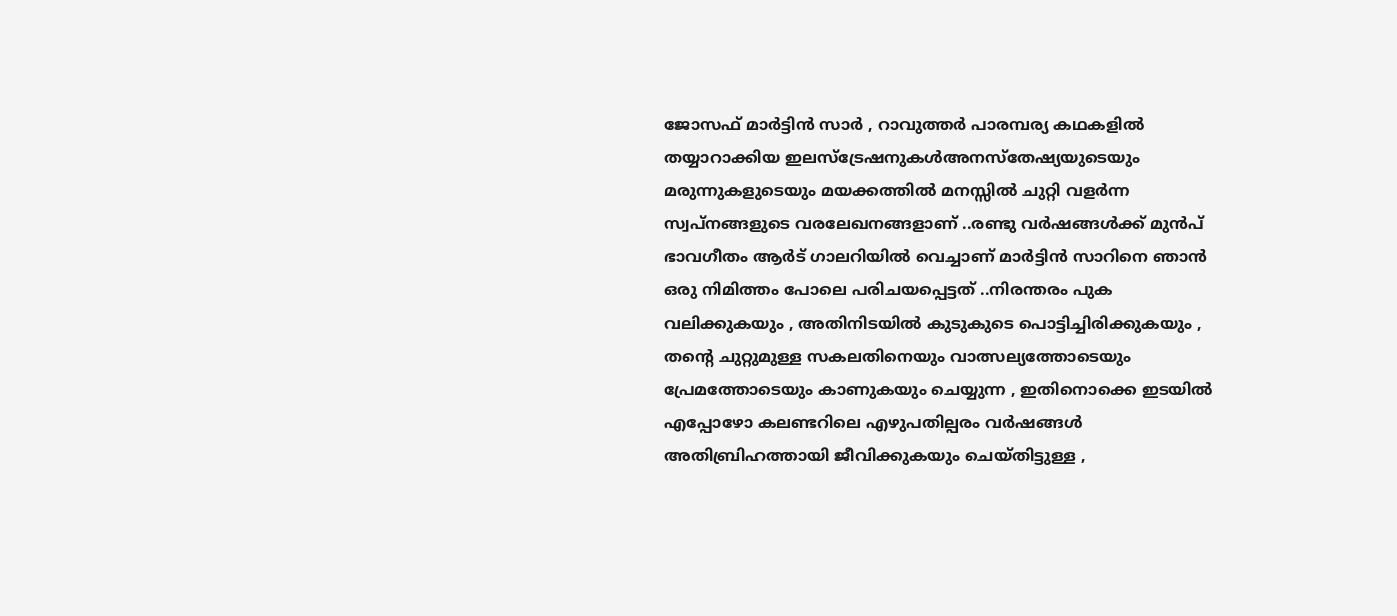ജോസഫ് മാർട്ടിൻ സാർ , റാവുത്തർ പാരമ്പര്യ കഥകളിൽ തയ്യാറാക്കിയ ഇലസ്ട്രേഷനുകൾഅനസ്തേഷ്യയുടെയും മരുന്നുകളുടെയും മയക്കത്തിൽ മനസ്സിൽ ചുറ്റി വളർന്ന സ്വപ്നങ്ങളുടെ വരലേഖനങ്ങളാണ് ..രണ്ടു വർഷങ്ങൾക്ക് മുൻപ് ഭാവഗീതം ആർട് ഗാലറിയിൽ വെച്ചാണ് മാർട്ടിൻ സാറിനെ ഞാൻ ഒരു നിമിത്തം പോലെ പരിചയപ്പെട്ടത് ..നിരന്തരം പുക വലിക്കുകയും , അതിനിടയിൽ കുടുകുടെ പൊട്ടിച്ചിരിക്കുകയും , തന്റെ ചുറ്റുമുള്ള സകലതിനെയും വാത്സല്യത്തോടെയും പ്രേമത്തോടെയും കാണുകയും ചെയ്യുന്ന , ഇതിനൊക്കെ ഇടയിൽ എപ്പോഴോ കലണ്ടറിലെ എഴുപതില്പരം വർഷങ്ങൾ അതിബ്രിഹത്തായി ജീവിക്കുകയും ചെയ്തിട്ടുള്ള ,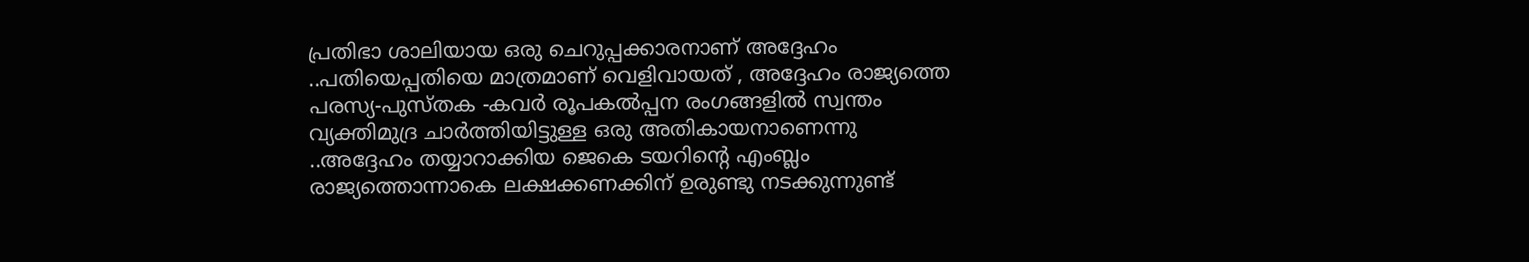പ്രതിഭാ ശാലിയായ ഒരു ചെറുപ്പക്കാരനാണ് അദ്ദേഹം ..പതിയെപ്പതിയെ മാത്രമാണ് വെളിവായത് , അദ്ദേഹം രാജ്യത്തെ പരസ്യ-പുസ്തക -കവർ രൂപകൽപ്പന രംഗങ്ങളിൽ സ്വന്തം വ്യക്തിമുദ്ര ചാർത്തിയിട്ടുള്ള ഒരു അതികായനാണെന്നു ..അദ്ദേഹം തയ്യാറാക്കിയ ജെകെ ടയറിന്റെ എംബ്ലം രാജ്യത്തൊന്നാകെ ലക്ഷക്കണക്കിന് ഉരുണ്ടു നടക്കുന്നുണ്ട്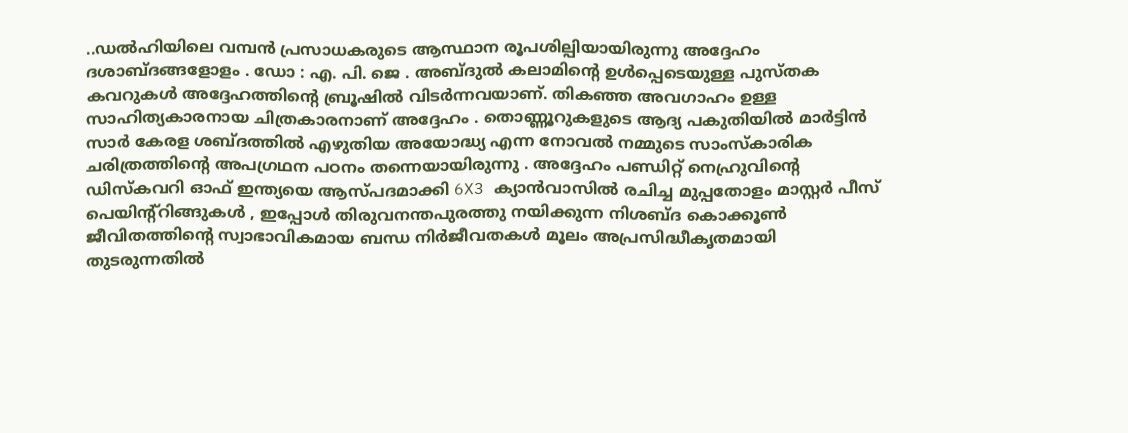..ഡൽഹിയിലെ വമ്പൻ പ്രസാധകരുടെ ആസ്ഥാന രൂപശില്പിയായിരുന്നു അദ്ദേഹം ദശാബ്ദങ്ങളോളം . ഡോ : എ. പി. ജെ . അബ്ദുൽ കലാമിന്റെ ഉൾപ്പെടെയുള്ള പുസ്തക കവറുകൾ അദ്ദേഹത്തിന്റെ ബ്രൂഷിൽ വിടർന്നവയാണ്. തികഞ്ഞ അവഗാഹം ഉള്ള സാഹിത്യകാരനായ ചിത്രകാരനാണ് അദ്ദേഹം . തൊണ്ണൂറുകളുടെ ആദ്യ പകുതിയിൽ മാർട്ടിൻ സാർ കേരള ശബ്ദത്തിൽ എഴുതിയ അയോദ്ധ്യ എന്ന നോവൽ നമ്മുടെ സാംസ്കാരിക ചരിത്രത്തിന്റെ അപഗ്രഥന പഠനം തന്നെയായിരുന്നു . അദ്ദേഹം പണ്ഡിറ്റ് നെഹ്രുവിന്റെ ഡിസ്കവറി ഓഫ് ഇന്ത്യയെ ആസ്പദമാക്കി 6X3 ക്യാൻവാസിൽ രചിച്ച മുപ്പതോളം മാസ്റ്റർ പീസ് പെയിന്റ്റിങ്ങുകൾ , ഇപ്പോൾ തിരുവനന്തപുരത്തു നയിക്കുന്ന നിശബ്ദ കൊക്കൂൺ ജീവിതത്തിന്റെ സ്വാഭാവികമായ ബന്ധ നിർജീവതകൾ മൂലം അപ്രസിദ്ധീകൃതമായി തുടരുന്നതിൽ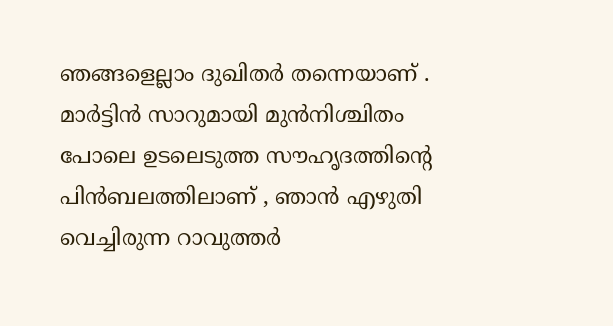ഞങ്ങളെല്ലാം ദുഖിതർ തന്നെയാണ് . മാർട്ടിൻ സാറുമായി മുൻനിശ്ചിതം പോലെ ഉടലെടുത്ത സൗഹൃദത്തിന്റെ പിൻബലത്തിലാണ് , ഞാൻ എഴുതി വെച്ചിരുന്ന റാവുത്തർ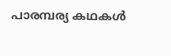പാരമ്പര്യ കഥകൾ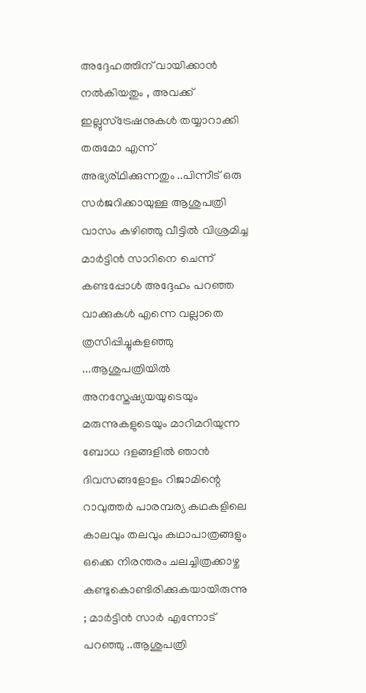അദ്ദേഹത്തിന് വായിക്കാൻ നൽകിയതും , അവക്ക് ഇല്ലുസ്ട്രേഷനുകൾ തയ്യാറാക്കി തരുമോ എന്ന് അഭ്യര്ഥിക്കുന്നതും ..പിന്നീട് ഒരു സർജറിക്കായുള്ള ആശുപത്രി വാസം കഴിഞ്ഞു വീട്ടിൽ വിശ്രമിച്ച മാർട്ടിൻ സാറിനെ ചെന്ന് കണ്ടപ്പോൾ അദ്ദേഹം പറഞ്ഞ വാക്കുകൾ എന്നെ വല്ലാതെ ത്രസിപ്പിച്ചുകളഞ്ഞു ...ആശുപത്രിയിൽ അനസ്തേഷ്യയയുടെയും മരുന്നുകളുടെയും മാറിമറിയുന്ന ബോധ ദളങ്ങളിൽ ഞാൻ ദിവസങ്ങളോളം റിജാമിന്റെ റാവുത്തർ പാരമ്പര്യ കഥകളിലെ കാലവും തലവും കഥാപാത്രങ്ങളും ഒക്കെ നിരന്തരം ചലച്ചിത്രക്കാഴ്ച കണ്ടുകൊണ്ടിരിക്കുകയായിരുന്നു ; മാർട്ടിൻ സാർ എന്നോട് പറഞ്ഞു ..ആശുപത്രി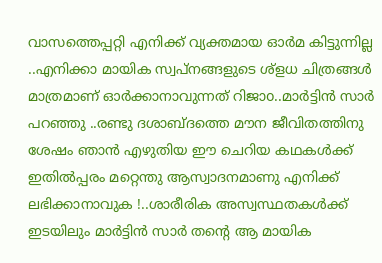വാസത്തെപ്പറ്റി എനിക്ക് വ്യക്തമായ ഓർമ കിട്ടുന്നില്ല ..എനിക്കാ മായിക സ്വപ്നങ്ങളുടെ ശ്ളധ ചിത്രങ്ങൾ മാത്രമാണ് ഓർക്കാനാവുന്നത് റിജാo..മാർട്ടിൻ സാർ പറഞ്ഞു ..രണ്ടു ദശാബ്ദത്തെ മൗന ജീവിതത്തിനു ശേഷം ഞാൻ എഴുതിയ ഈ ചെറിയ കഥകൾക്ക് ഇതിൽപ്പരം മറ്റെന്തു ആസ്വാദനമാണു എനിക്ക് ലഭിക്കാനാവുക !..ശാരീരിക അസ്വസ്ഥതകൾക്ക് ഇടയിലും മാർട്ടിൻ സാർ തന്റെ ആ മായിക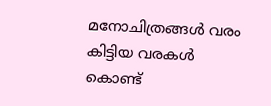മനോചിത്രങ്ങൾ വരം കിട്ടിയ വരകൾ കൊണ്ട്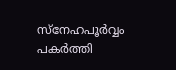സ്നേഹപൂർവ്വം പകർത്തി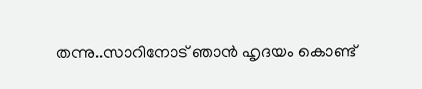തന്നു..സാറിനോട് ഞാൻ ഹൃദയം കൊണ്ട്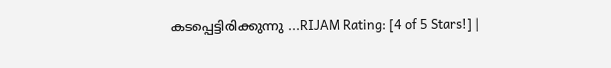കടപ്പെട്ടിരിക്കുന്നു ...RIJAM Rating: [4 of 5 Stars!] |